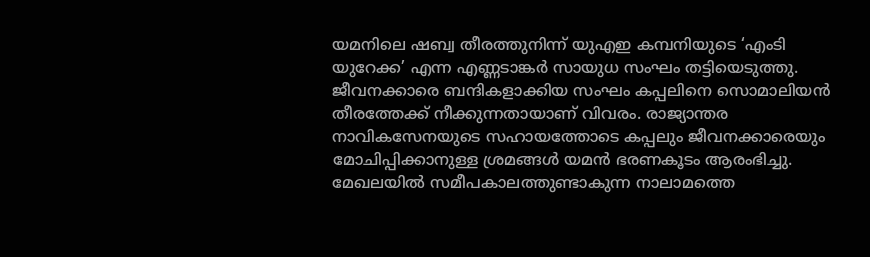യമനിലെ ഷബ്വ തീരത്തുനിന്ന് യുഎഇ കമ്പനിയുടെ ‘എംടി യുറേക്ക’ എന്ന എണ്ണടാങ്കർ സായുധ സംഘം തട്ടിയെടുത്തു. ജീവനക്കാരെ ബന്ദികളാക്കിയ സംഘം കപ്പലിനെ സൊമാലിയൻ തീരത്തേക്ക് നീക്കുന്നതായാണ് വിവരം. രാജ്യാന്തര നാവികസേനയുടെ സഹായത്തോടെ കപ്പലും ജീവനക്കാരെയും മോചിപ്പിക്കാനുള്ള ശ്രമങ്ങൾ യമൻ ഭരണകൂടം ആരംഭിച്ചു.
മേഖലയിൽ സമീപകാലത്തുണ്ടാകുന്ന നാലാമത്തെ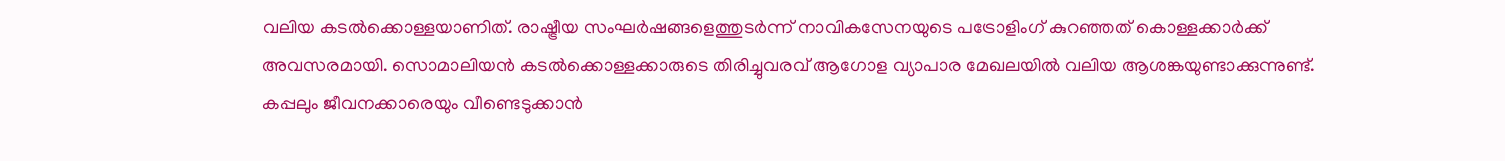വലിയ കടൽക്കൊള്ളയാണിത്. രാഷ്ട്രീയ സംഘർഷങ്ങളെത്തുടർന്ന് നാവികസേനയുടെ പട്രോളിംഗ് കുറഞ്ഞത് കൊള്ളക്കാർക്ക് അവസരമായി. സൊമാലിയൻ കടൽക്കൊള്ളക്കാരുടെ തിരിച്ചുവരവ് ആഗോള വ്യാപാര മേഖലയിൽ വലിയ ആശങ്കയുണ്ടാക്കുന്നുണ്ട്.
കപ്പലും ജീവനക്കാരെയും വീണ്ടെടുക്കാൻ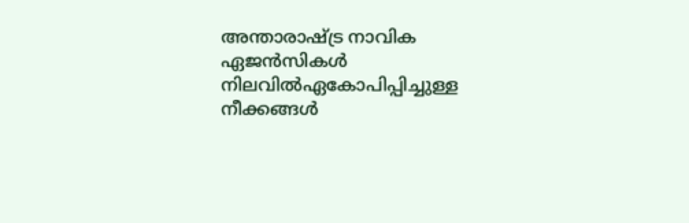അന്താരാഷ്ട്ര നാവിക ഏജൻസികൾ നിലവിൽഏകോപിപ്പിച്ചുള്ള നീക്കങ്ങൾ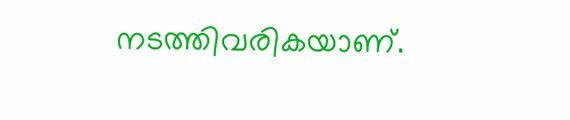നടത്തിവരികയാണ്.